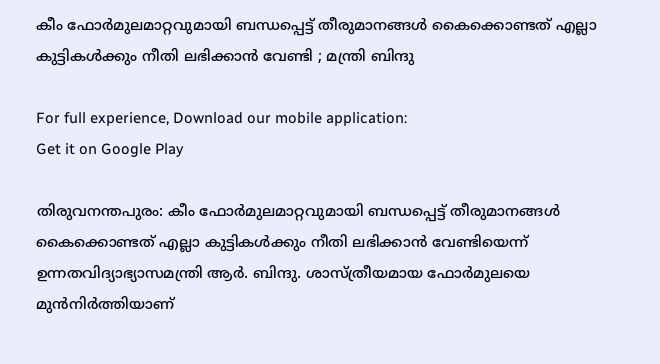കീം ഫോര്‍മുലമാറ്റവുമായി ബന്ധപ്പെട്ട് തീരുമാനങ്ങള്‍ കൈക്കൊണ്ടത് എല്ലാ കുട്ടികള്‍ക്കും നീതി ലഭിക്കാന്‍ വേണ്ടി ; മന്ത്രി ബിന്ദു

For full experience, Download our mobile application:
Get it on Google Play

തിരുവനന്തപുരം: കീം ഫോര്‍മുലമാറ്റവുമായി ബന്ധപ്പെട്ട് തീരുമാനങ്ങള്‍ കൈക്കൊണ്ടത് എല്ലാ കുട്ടികള്‍ക്കും നീതി ലഭിക്കാന്‍ വേണ്ടിയെന്ന് ഉന്നതവിദ്യാഭ്യാസമന്ത്രി ആര്‍. ബിന്ദു. ശാസ്ത്രീയമായ ഫോര്‍മുലയെ മുന്‍നിര്‍ത്തിയാണ്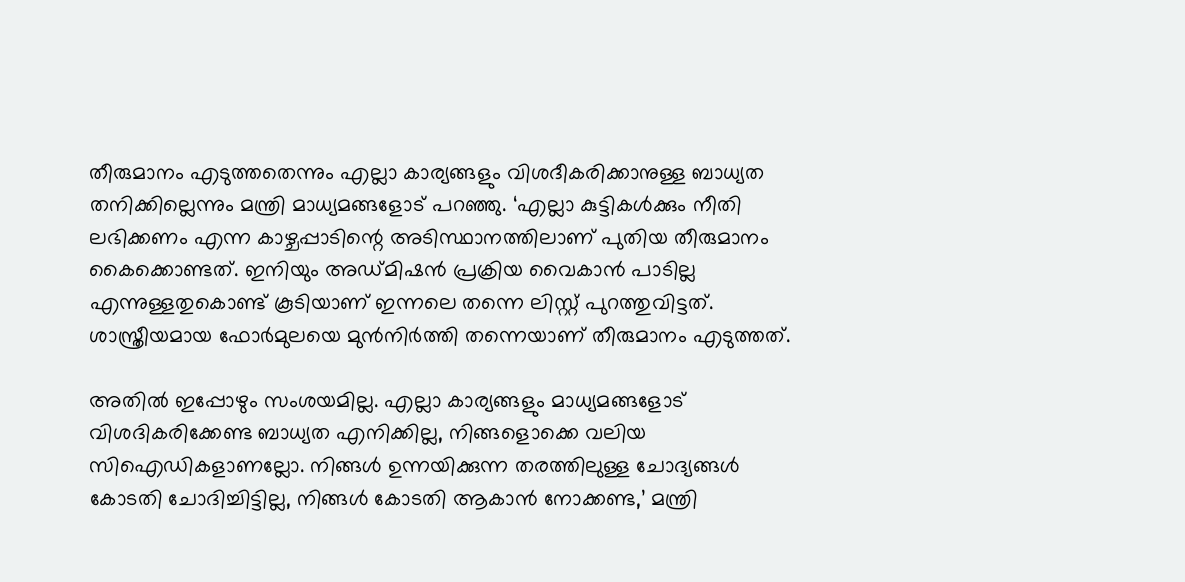തീരുമാനം എടുത്തതെന്നും എല്ലാ കാര്യങ്ങളും വിശദീകരിക്കാനുള്ള ബാധ്യത തനിക്കില്ലെന്നും മന്ത്രി മാധ്യമങ്ങളോട് പറഞ്ഞു. ‘എല്ലാ കുട്ടികള്‍ക്കും നീതി ലഭിക്കണം എന്ന കാഴ്ചപ്പാടിന്റെ അടിസ്ഥാനത്തിലാണ് പുതിയ തീരുമാനം കൈക്കൊണ്ടത്. ഇനിയും അഡ്മിഷന്‍ പ്രക്രിയ വൈകാന്‍ പാടില്ല എന്നുള്ളതുകൊണ്ട് കൂടിയാണ് ഇന്നലെ തന്നെ ലിസ്റ്റ് പുറത്തുവിട്ടത്. ശാസ്ത്രീയമായ ഫോര്‍മുലയെ മുന്‍നിര്‍ത്തി തന്നെയാണ് തീരുമാനം എടുത്തത്.

അതില്‍ ഇപ്പോഴും സംശയമില്ല. എല്ലാ കാര്യങ്ങളും മാധ്യമങ്ങളോട് വിശദികരിക്കേണ്ട ബാധ്യത എനിക്കില്ല, നിങ്ങളൊക്കെ വലിയ സിഐഡികളാണല്ലോ. നിങ്ങള്‍ ഉന്നയിക്കുന്ന തരത്തിലുള്ള ചോദ്യങ്ങള്‍ കോടതി ചോദിച്ചിട്ടില്ല, നിങ്ങള്‍ കോടതി ആകാന്‍ നോക്കണ്ട,’ മന്ത്രി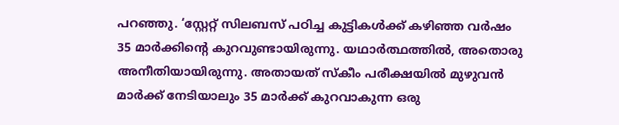പറഞ്ഞു. ‘സ്റ്റേറ്റ് സിലബസ് പഠിച്ച കുട്ടികള്‍ക്ക് കഴിഞ്ഞ വര്‍ഷം 35 മാര്‍ക്കിന്റെ കുറവുണ്ടായിരുന്നു. യഥാര്‍ത്ഥത്തില്‍, അതൊരു അനീതിയായിരുന്നു. അതായത് സ്‌കീം പരീക്ഷയില്‍ മുഴുവന്‍ മാര്‍ക്ക് നേടിയാലും 35 മാര്‍ക്ക് കുറവാകുന്ന ഒരു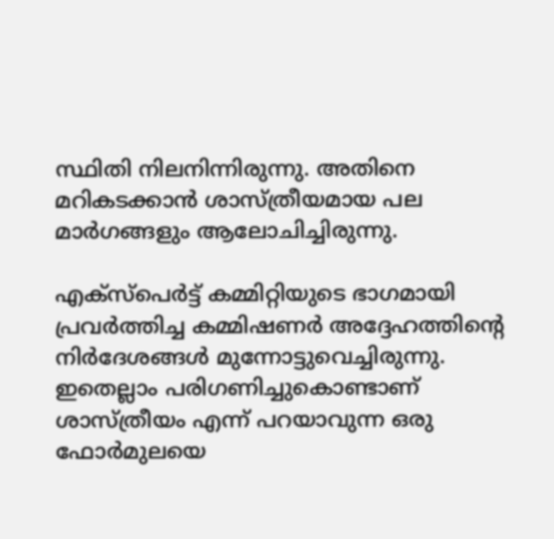സ്ഥിതി നിലനിന്നിരുന്നു. അതിനെ മറികടക്കാന്‍ ശാസ്ത്രീയമായ പല മാര്‍ഗങ്ങളും ആലോചിച്ചിരുന്നു.

എക്‌സ്‌പെര്‍ട്ട് കമ്മിറ്റിയുടെ ഭാഗമായി പ്രവര്‍ത്തിച്ച കമ്മിഷണര്‍ അദ്ദേഹത്തിന്റെ നിര്‍ദേശങ്ങള്‍ മുന്നോട്ടുവെച്ചിരുന്നു. ഇതെല്ലാം പരിഗണിച്ചുകൊണ്ടാണ് ശാസ്ത്രീയം എന്ന് പറയാവുന്ന ഒരു ഫോര്‍മുലയെ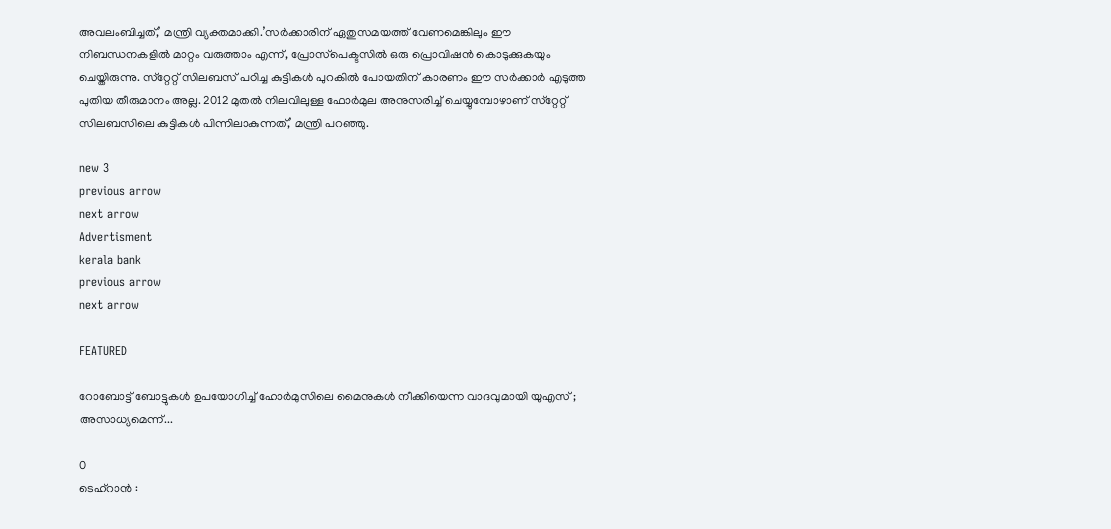അവലംബിച്ചത്,’ മന്ത്രി വ്യക്തമാക്കി.’സര്‍ക്കാരിന് ഏതുസമയത്ത് വേണമെങ്കിലും ഈ നിബന്ധനകളില്‍ മാറ്റം വരുത്താം എന്ന്, പ്രോസ്‌പെക്ടസില്‍ ഒരു പ്രൊവിഷന്‍ കൊടുക്കുകയും ചെയ്തിരുന്നു. സ്‌റ്റേറ്റ് സിലബസ് പഠിച്ച കുട്ടികള്‍ പുറകില്‍ പോയതിന് കാരണം ഈ സര്‍ക്കാര്‍ എടുത്ത പുതിയ തീരുമാനം അല്ല. 2012 മുതല്‍ നിലവിലുള്ള ഫോര്‍മുല അനുസരിച്ച് ചെയ്യുമ്പോഴാണ് സ്‌റ്റേറ്റ് സിലബസിലെ കുട്ടികള്‍ പിന്നിലാകുന്നത്,’ മന്ത്രി പറഞ്ഞു.

new 3
previous arrow
next arrow
Advertisment
kerala bank
previous arrow
next arrow

FEATURED

റോബോട്ട് ബോട്ടുകൾ ഉപയോഗിച്ച് ഹോർമുസിലെ മൈനുകൾ നീക്കിയെന്ന വാദവുമായി യുഎസ് ; അസാധ്യമെന്ന്...

0
ടെഹ്‌റാൻ :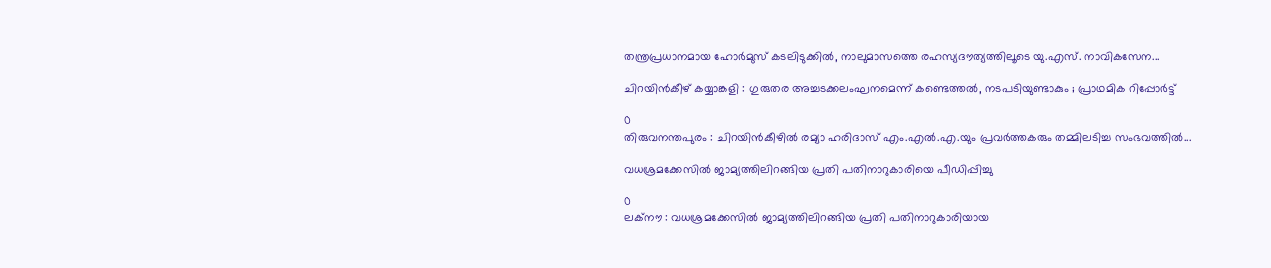തന്ത്രപ്രധാനമായ ഹോർമുസ് കടലിടുക്കിൽ, നാലുമാസത്തെ രഹസ്യദൗത്യത്തിലൂടെ യു.എസ്. നാവികസേന...

ചിറയിൻകീഴ് കയ്യാങ്കളി : ഗുരുതര അച്ചടക്കലംഘനമെന്ന് കണ്ടെത്തൽ, നടപടിയുണ്ടാകും ; പ്രാഥമിക റിപ്പോർട്ട്

0
തിരുവനന്തപുരം : ചിറയിൻകീഴിൽ രമ്യാ ഹരിദാസ് എം.എൽ.എ.യും പ്രവർത്തകരും തമ്മിലടിച്ച സംഭവത്തിൽ...

വധശ്രമക്കേസിൽ ജാമ്യത്തിലിറങ്ങിയ പ്രതി പതിനാറുകാരിയെ പീഡിപ്പിച്ചു

0
ലക്നൗ : വധശ്രമക്കേസിൽ ജാമ്യത്തിലിറങ്ങിയ പ്രതി പതിനാറുകാരിയായ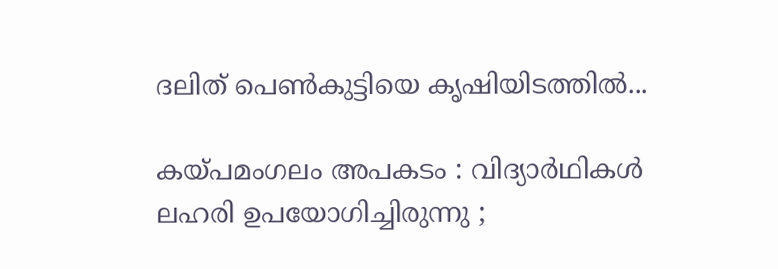ദലിത് പെൺകുട്ടിയെ കൃഷിയിടത്തിൽ...

കയ്പമംഗലം അപകടം : വിദ്യാർഥികൾ ലഹരി ഉപയോഗിച്ചിരുന്നു ;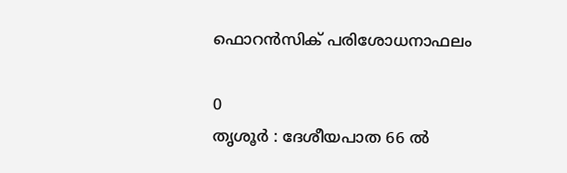ഫൊറൻസിക് പരിശോധനാഫലം

0
തൃശൂർ : ദേശീയപാത 66 ൽ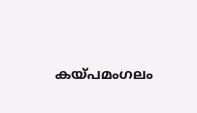കയ്പമംഗലം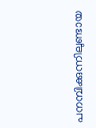പനമ്പിക്കുന്നിലുണ്ടായ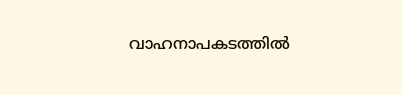വാഹനാപകടത്തിൽ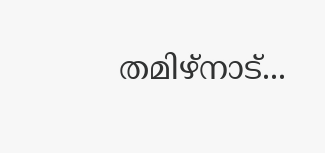തമിഴ്നാട്...